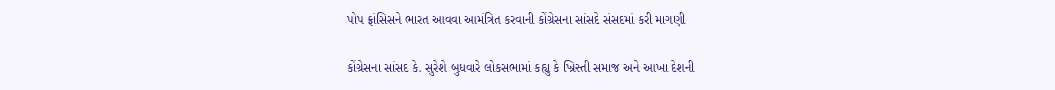પોપ ફ્રાંસિસને ભારત આવવા આમંત્રિત કરવાની કોંગ્રેસના સાંસદે સંસદમાં કરી માગણી

કોંગ્રેસના સાંસદ કે. સુરેશે બુધવારે લોકસભામાં કહ્યુ કે ખ્રિસ્તી સમાજ અને આખા દેશની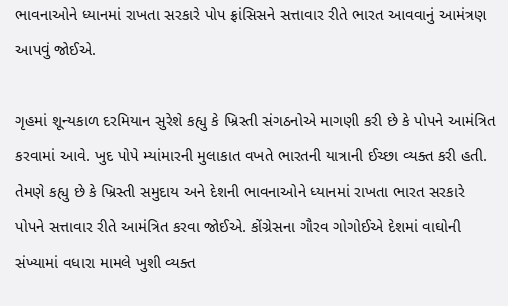ભાવનાઓને ધ્યાનમાં રાખતા સરકારે પોપ ફ્રાંસિસને સત્તાવાર રીતે ભારત આવવાનું આમંત્રણ આપવું જોઈએ.

ગૃહમાં શૂન્યકાળ દરમિયાન સુરેશે કહ્યુ કે ખ્રિસ્તી સંગઠનોએ માગણી કરી છે કે પોપને આમંત્રિત કરવામાં આવે. ખુદ પોપે મ્યાંમારની મુલાકાત વખતે ભારતની યાત્રાની ઈચ્છા વ્યક્ત કરી હતી. તેમણે કહ્યુ છે કે ખ્રિસ્તી સમુદાય અને દેશની ભાવનાઓને ધ્યાનમાં રાખતા ભારત સરકારે પોપને સત્તાવાર રીતે આમંત્રિત કરવા જોઈએ. કોંગ્રેસના ગૌરવ ગોગોઈએ દેશમાં વાઘોની સંખ્યામાં વધારા મામલે ખુશી વ્યક્ત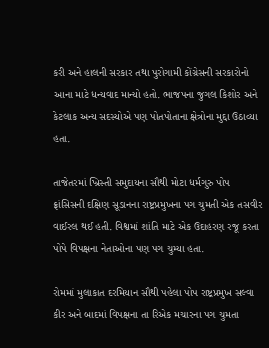કરી અને હાલની સરકાર તથા પુરોગામી કોંગ્રેસની સરકારોનો આના માટે ધન્યવાદ માન્યો હતો. ભાજપના જુગલ કિશોર અને કેટલાક અન્ય સદસ્યોએ પણ પોતપોતાના ક્ષેત્રોના મુદ્દા ઉઠાવ્યા હતા.

તાજેતરમાં ખ્રિસ્તી સમુદાયના સૌથી મોટા ધર્મગુરુ પોપ ફ્રાંસિસની દક્ષિણ સૂડાનના રાષ્ટ્રપ્રમુખના પગ ચુમતી એક તસવીર વાઈરલ થઈ હતી. વિશ્વમાં શાંતિ માટે એક ઉદાહરણ રજૂ કરતા પોપે વિપક્ષના નેતાઓના પણ પગ ચુમ્યા હતા.

રોમમાં મુલાકાત દરમિયાન સૌથી પહેલા પોપ રાષ્ટ્રપ્રમુખ સલ્વા કીર અને બાદમાં વિપક્ષના તા રિએક મચારના પગ ચુમતા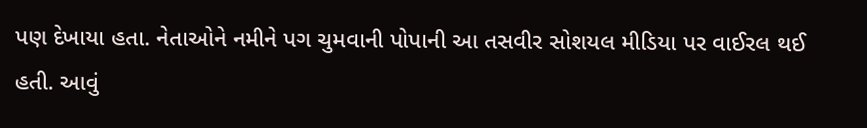પણ દેખાયા હતા. નેતાઓને નમીને પગ ચુમવાની પોપાની આ તસવીર સોશયલ મીડિયા પર વાઈરલ થઈ હતી. આવું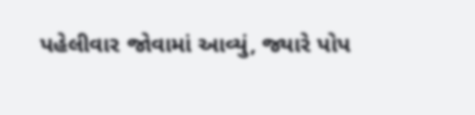પહેલીવાર જોવામાં આવ્યું, જ્યારે પોપ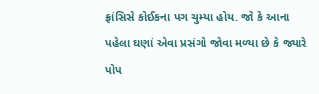ફ્રાંસિસે કોઈકના પગ ચુમ્યા હોય. જો કે આના પહેલા ઘણાં એવા પ્રસંગો જોવા મળ્યા છે કે જ્યારે પોપ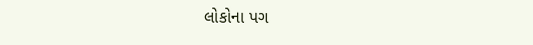લોકોના પગ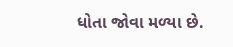ધોતા જોવા મળ્યા છે.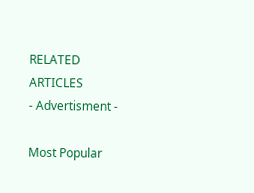RELATED ARTICLES
- Advertisment -

Most Popular